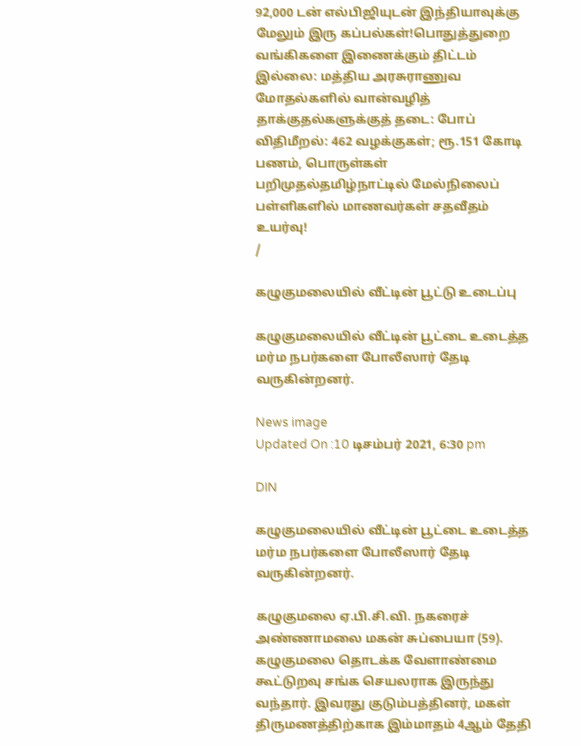92,000 டன் எல்பிஜியுடன் இந்தியாவுக்கு மேலும் இரு கப்பல்கள்!பொதுத்துறை வங்கிகளை இணைக்கும் திட்டம் இல்லை: மத்திய அரசுராணுவ மோதல்களில் வான்வழித் தாக்குதல்களுக்குத் தடை: போப் விதிமீறல்: 462 வழக்குகள்; ரூ.151 கோடி பணம், பொருள்கள் பறிமுதல்தமிழ்நாட்டில் மேல்நிலைப் பள்ளிகளில் மாணவர்கள் சதவீதம் உயர்வு!
/

கழுகுமலையில் வீட்டின் பூட்டு உடைப்பு

கழுகுமலையில் வீட்டின் பூட்டை உடைத்த மர்ம நபர்களை போலீஸார் தேடி வருகின்றனர்.

News image
Updated On :10 டிசம்பர் 2021, 6:30 pm

DIN

கழுகுமலையில் வீட்டின் பூட்டை உடைத்த மர்ம நபர்களை போலீஸார் தேடி வருகின்றனர்.

கழுகுமலை ஏ.பி.சி.வி. நகரைச் அண்ணாமலை மகன் சுப்பையா (59). கழுகுமலை தொடக்க வேளாண்மை கூட்டுறவு சங்க செயலராக இருந்து வந்தார். இவரது குடும்பத்தினர், மகள் திருமணத்திற்காக இம்மாதம் 4ஆம் தேதி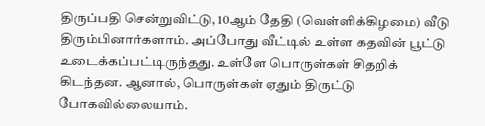திருப்பதி சென்றுவிட்டு, 10ஆம் தேதி (வெள்ளிக்கிழமை) வீடு திரும்பினார்களாம். அப்போது வீட்டில் உள்ள கதவின் பூட்டு உடைக்கப்பட்டிருந்தது. உள்ளே பொருள்கள் சிதறிக் கிடந்தன. ஆனால், பொருள்கள் ஏதும் திருட்டு போகவில்லையாம்.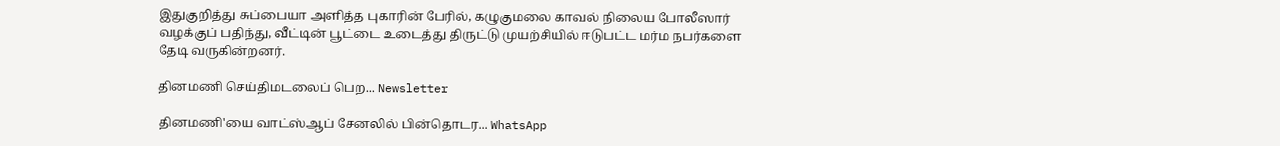இதுகுறித்து சுப்பையா அளித்த புகாரின் பேரில், கழுகுமலை காவல் நிலைய போலீஸார் வழக்குப் பதிந்து, வீட்டின் பூட்டை உடைத்து திருட்டு முயற்சியில் ஈடுபட்ட மர்ம நபர்களை தேடி வருகின்றனர்.

தினமணி செய்திமடலைப் பெற... Newsletter

தினமணி'யை வாட்ஸ்ஆப் சேனலில் பின்தொடர... WhatsApp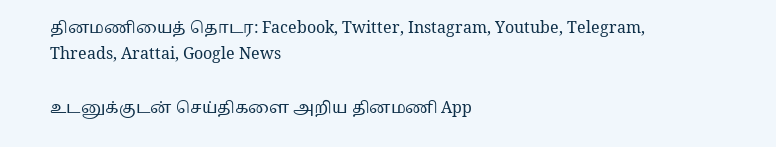தினமணியைத் தொடர: Facebook, Twitter, Instagram, Youtube, Telegram, Threads, Arattai, Google News

உடனுக்குடன் செய்திகளை அறிய தினமணி App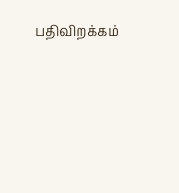பதிவிறக்கம்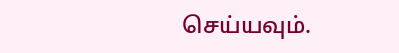செய்யவும்.